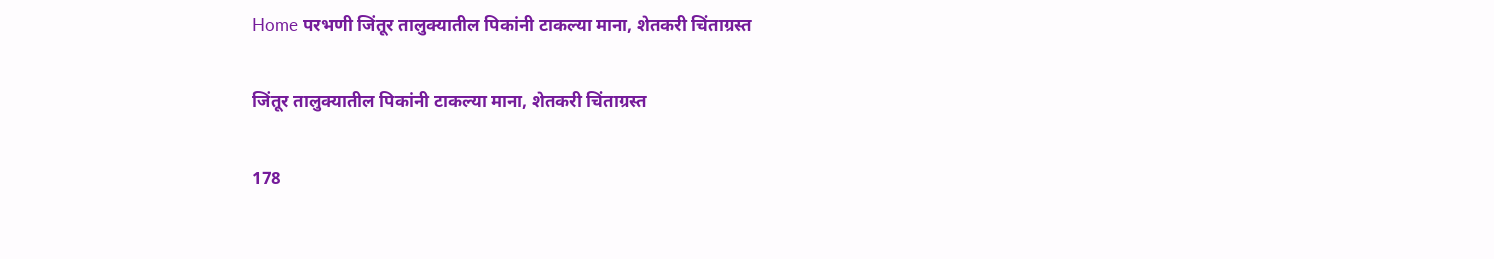Home परभणी जिंतूर तालुक्यातील पिकांनी टाकल्या माना, शेतकरी चिंताग्रस्त

जिंतूर तालुक्यातील पिकांनी टाकल्या माना, शेतकरी चिंताग्रस्त

178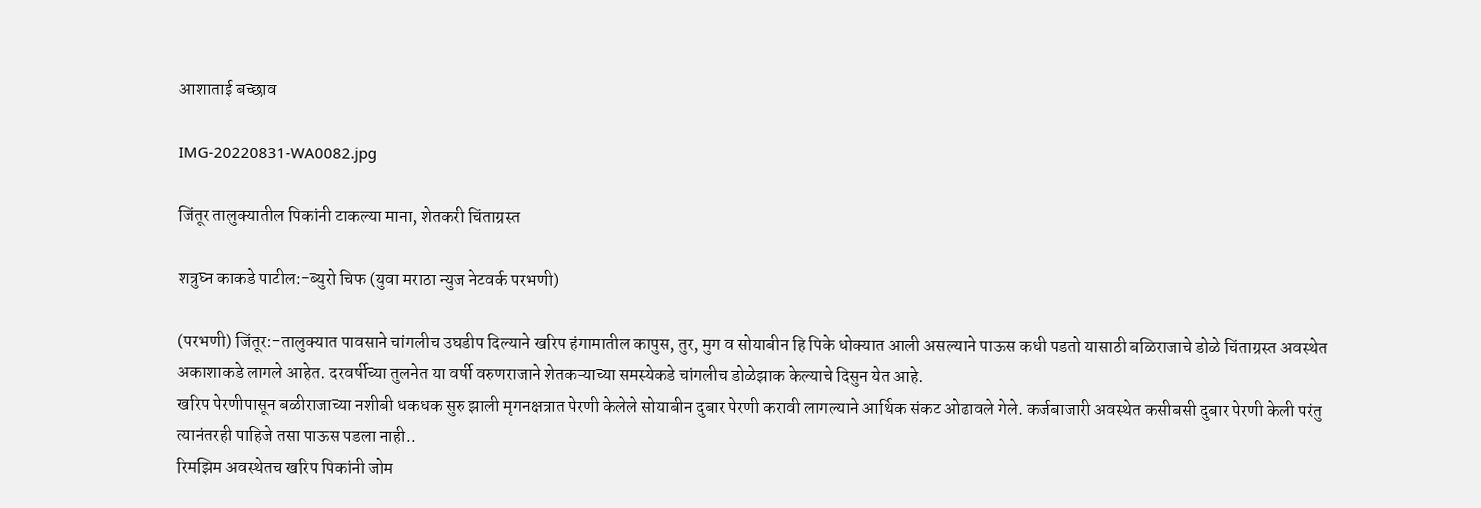आशाताई बच्छाव

IMG-20220831-WA0082.jpg

जिंतूर तालुक्यातील पिकांनी टाकल्या माना, शेतकरी चिंताग्रस्त

शत्रुघ्न काकडे पाटील:-ब्युरो चिफ (युवा मराठा न्युज नेटवर्क परभणी)

(परभणी) जिंतूर:-तालुक्यात पावसाने चांगलीच उघडीप दिल्याने खरिप हंगामातील कापुस, तुर, मुग व सोयाबीन हि पिके धोक्यात आली असल्याने पाऊस कधी पडतो यासाठी बळिराजाचे डोळे चिंताग्रस्त अवस्थेत अकाशाकडे लागले आहेत. दरवर्षीच्या तुलनेत या वर्षी वरुणराजाने शेतकऱ्याच्या समस्येकडे चांगलीच डोळेझाक केल्याचे दिसुन येत आहे.
खरिप पेरणीपासून बळीराजाच्या नशीबी धकधक सुरु झाली मृगनक्षत्रात पेरणी केलेले सोयाबीन दुबार पेरणी करावी लागल्याने आर्थिक संकट ओढावले गेले. कर्जबाजारी अवस्थेत कसीबसी दुबार पेरणी केली परंतु त्यानंतरही पाहिजे तसा पाऊस पडला नाही..
रिमझिम अवस्थेतच खरिप पिकांनी जोम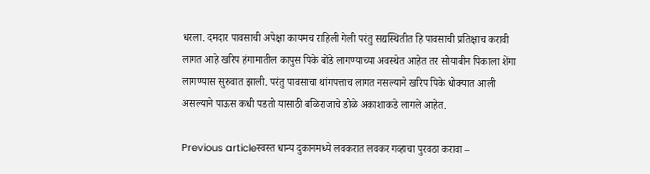धरला. दमदार पावसाची अपेक्षा कायमच राहिली गेली परंतु सद्यस्थितीत हि पावसाची प्रतिक्षाच करावी लागत आहे खरिप हंगामातील कापुस पिके बोंडे लागण्याच्या अवस्थेत आहेत तर सोयाबीन पिकाला शेंगा लागण्यास सुरुवात झाली. परंतु पावसाचा थांगपत्ताच लागत नसल्याने खरिप पिके धोक्यात आली असल्याने पाऊस कधी पडतो यासाठी बळिराजाचे डोळे अकाशाकडे लागले आहेत.

Previous articleस्वस्त धान्य दुकानमध्ये लवकरात लवकर गव्हाचा पुरवठा करावा –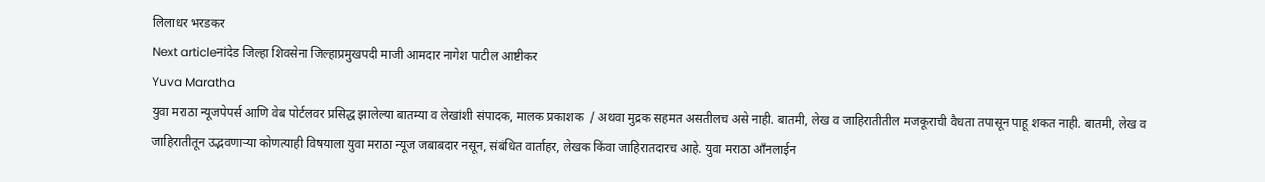लिलाधर भरडकर
Next articleनांदेड जिल्हा शिवसेना जिल्हाप्रमुखपदी माजी आमदार नागेश पाटील आष्टीकर
Yuva Maratha
युवा मराठा न्यूजपेपर्स आणि वेब पोर्टलवर प्रसिद्ध झालेल्या बातम्या व लेखांशी संपादक, मालक प्रकाशक  / अथवा मुद्रक सहमत असतीलच असे नाही. बातमी, लेख व जाहिरातीतील मजकूराची वैधता तपासून पाहू शकत नाही. बातमी, लेख व जाहिरातीतून उद्भवणाऱ्या कोणत्याही विषयाला युवा मराठा न्यूज जबाबदार नसून, संबंधित वार्ताहर, लेखक किंवा जाहिरातदारच आहे. युवा मराठा आँनलाईन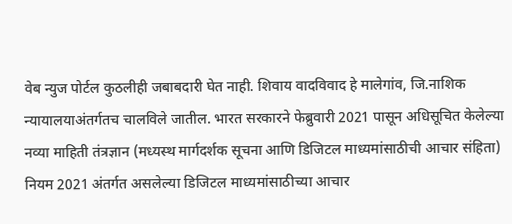वेब न्युज पोर्टल कुठलीही जबाबदारी घेत नाही. शिवाय वादविवाद हे मालेगांव, जि.नाशिक न्यायालयाअंतर्गतच चालविले जातील. भारत सरकारने फेब्रुवारी 2021 पासून अधिसूचित केलेल्या नव्या माहिती तंत्रज्ञान (मध्यस्थ मार्गदर्शक सूचना आणि डिजिटल माध्यमांसाठीची आचार संहिता) नियम 2021 अंतर्गत असलेल्या डिजिटल माध्यमांसाठीच्या आचार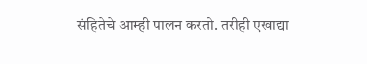संहितेचे आम्ही पालन करतो. तरीही एखाद्या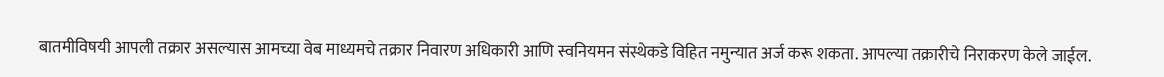बातमीविषयी आपली तक्रार असल्यास आमच्या वेब माध्यमचे तक्रार निवारण अधिकारी आणि स्वनियमन संस्थेकडे विहित नमुन्यात अर्ज करू शकता. आपल्या तक्रारीचे निराकरण केले जाईल.